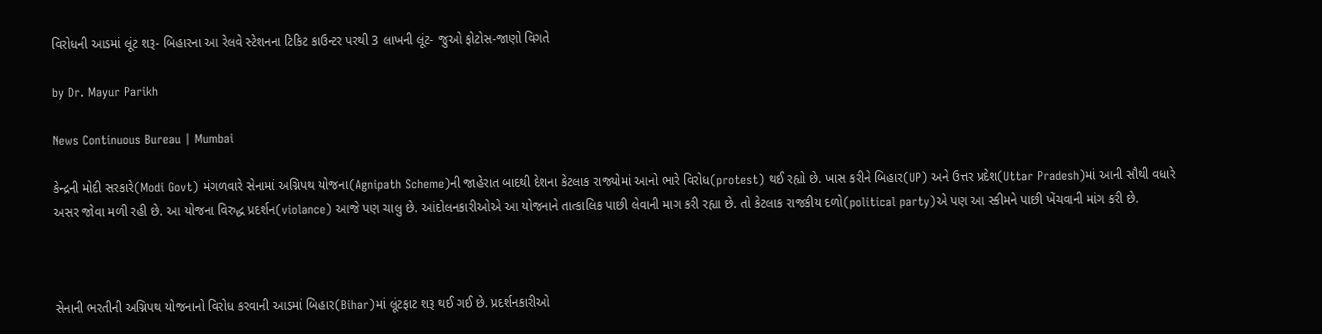વિરોધની આડમાં લૂંટ શરૂ- બિહારના આ રેલવે સ્ટેશનના ટિકિટ કાઉન્ટર પરથી 3 લાખની લૂંટ- જુઓ ફોટોસ-જાણો વિગતે

by Dr. Mayur Parikh

News Continuous Bureau | Mumbai

કેન્દ્રની મોદી સરકારે(Modi Govt) મંગળવારે સેનામાં અગ્નિપથ યોજના(Agnipath Scheme)ની જાહેરાત બાદથી દેશના કેટલાક રાજ્યોમાં આનો ભારે વિરોધ(protest) થઈ રહ્યો છે. ખાસ કરીને બિહાર(UP) અને ઉત્તર પ્રદેશ(Uttar Pradesh)માં આની સૌથી વધારે અસર જોવા મળી રહી છે. આ યોજના વિરુદ્ધ પ્રદર્શન(violance) આજે પણ ચાલુ છે. આંદોલનકારીઓએ આ યોજનાને તાત્કાલિક પાછી લેવાની માગ કરી રહ્યા છે. તો કેટલાક રાજકીય દળો(political party)એ પણ આ સ્કીમને પાછી ખેંચવાની માંગ કરી છે.



સેનાની ભરતીની અગ્નિપથ યોજનાનો વિરોધ કરવાની આડમાં બિહાર(Bihar)માં લૂંટફાટ શરૂ થઈ ગઈ છે. પ્રદર્શનકારીઓ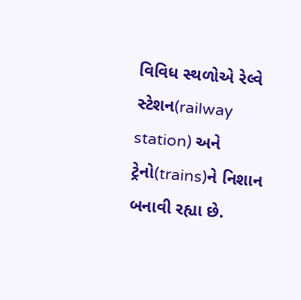વિવિધ સ્થળોએ રેલ્વે સ્ટેશન(railway station) અને ટ્રેનો(trains)ને નિશાન બનાવી રહ્યા છે.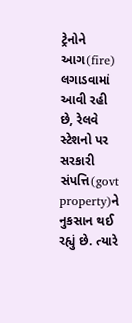ટ્રેનોને આગ(fire) લગાડવામાં આવી રહી છે, રેલવે સ્ટેશનો પર સરકારી સંપત્તિ(govt property)ને નુકસાન થઈ રહ્યું છે. ત્યારે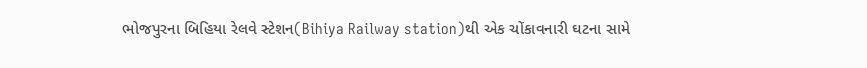ભોજપુરના બિહિયા રેલવે સ્ટેશન(Bihiya Railway station)થી એક ચોંકાવનારી ઘટના સામે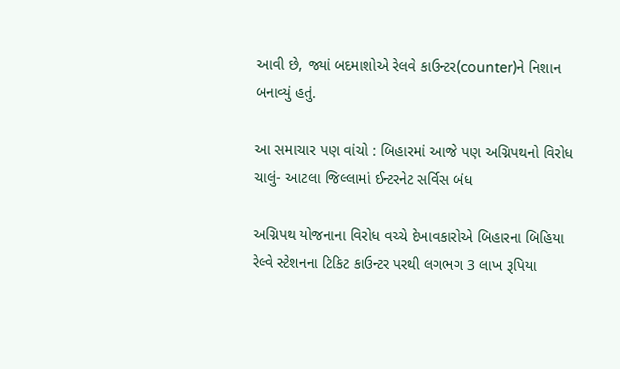આવી છે, જ્યાં બદમાશોએ રેલવે કાઉન્ટર(counter)ને નિશાન બનાવ્યું હતું.

આ સમાચાર પણ વાંચો : બિહારમાં આજે પણ અગ્નિપથનો વિરોધ ચાલું- આટલા જિલ્લામાં ઈન્ટરનેટ સર્વિસ બંધ

અગ્નિપથ યોજનાના વિરોધ વચ્ચે દેખાવકારોએ બિહારના બિહિયા રેલ્વે સ્ટેશનના ટિકિટ કાઉન્ટર પરથી લગભગ 3 લાખ રૂપિયા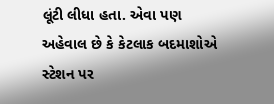લૂંટી લીધા હતા. એવા પણ અહેવાલ છે કે કેટલાક બદમાશોએ સ્ટેશન પર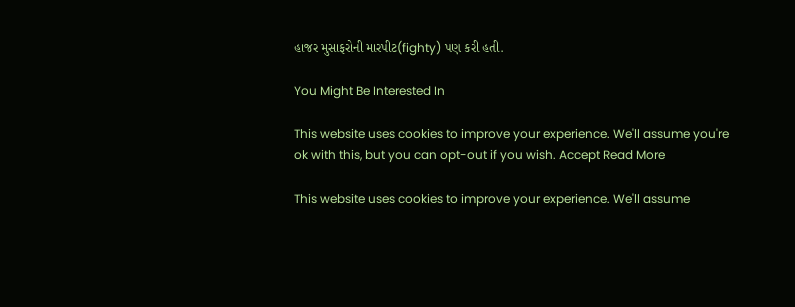હાજર મુસાફરોની મારપીટ(fighty) પણ કરી હતી.

You Might Be Interested In

This website uses cookies to improve your experience. We'll assume you're ok with this, but you can opt-out if you wish. Accept Read More

This website uses cookies to improve your experience. We'll assume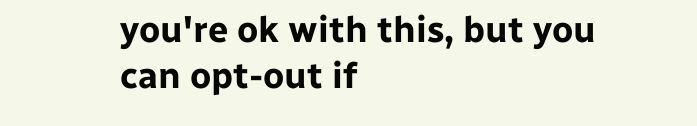you're ok with this, but you can opt-out if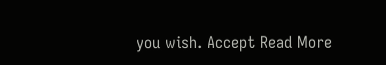you wish. Accept Read More